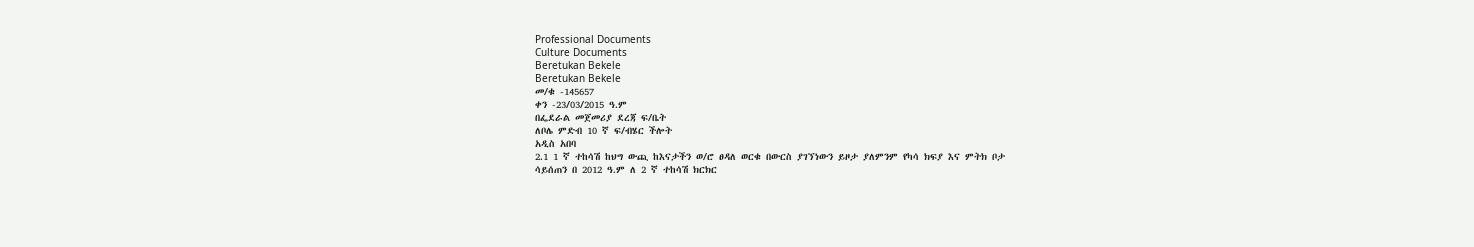Professional Documents
Culture Documents
Beretukan Bekele
Beretukan Bekele
መ/ቁ -145657
ቀን -23/03/2015 ዓ.ም
በፌደራል መጀመሪያ ደረጃ ፍ/ቤት
ለቦሌ ምድብ 10 ኛ ፍ/ብሄር ችሎት
አዲስ አበባ
2.1 1 ኛ ተከሳሽ ከህግ ውጪ ከእናታችን ወ/ሮ ፀዳለ ወርቁ በውርስ ያገኘነውን ይዞታ ያለምንም የካሳ ክፍያ እና ምትክ ቦታ
ሳይሰጠን በ 2012 ዓ.ም ለ 2 ኛ ተከሳሽ ክርክር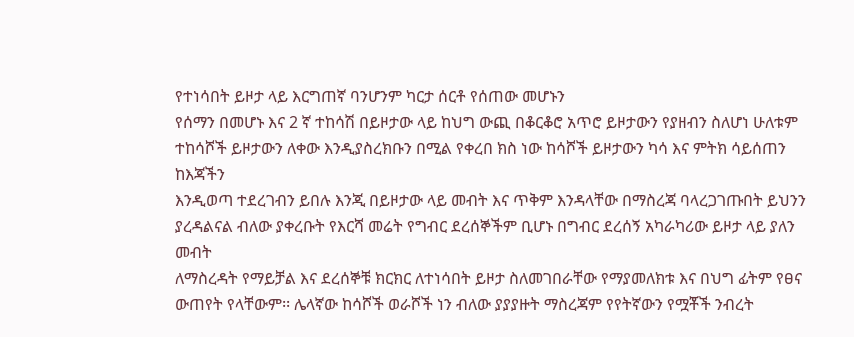የተነሳበት ይዞታ ላይ እርግጠኛ ባንሆንም ካርታ ሰርቶ የሰጠው መሆኑን
የሰማን በመሆኑ እና 2 ኛ ተከሳሽ በይዞታው ላይ ከህግ ውጪ በቆርቆሮ አጥሮ ይዞታውን የያዘብን ስለሆነ ሁለቱም
ተከሳሾች ይዞታውን ለቀው እንዲያስረክቡን በሚል የቀረበ ክስ ነው ከሳሾች ይዞታውን ካሳ እና ምትክ ሳይሰጠን ከእጃችን
እንዲወጣ ተደረገብን ይበሉ እንጂ በይዞታው ላይ መብት እና ጥቅም እንዳላቸው በማስረጃ ባላረጋገጡበት ይህንን
ያረዳልናል ብለው ያቀረቡት የእርሻ መሬት የግብር ደረሰኞችም ቢሆኑ በግብር ደረሰኝ አካራካሪው ይዞታ ላይ ያለን መብት
ለማስረዳት የማይቻል እና ደረሰኞቹ ክርክር ለተነሳበት ይዞታ ስለመገበራቸው የማያመለክቱ እና በህግ ፊትም የፀና
ውጠየት የላቸውም፡፡ ሌላኛው ከሳሾች ወራሾች ነን ብለው ያያያዙት ማስረጃም የየትኛውን የሟቾች ንብረት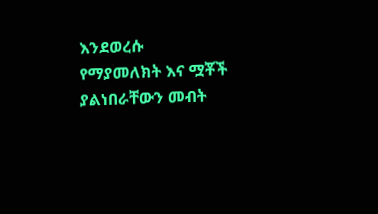እንደወረሱ
የማያመለክት እና ሟቾች ያልነበራቸውን መብት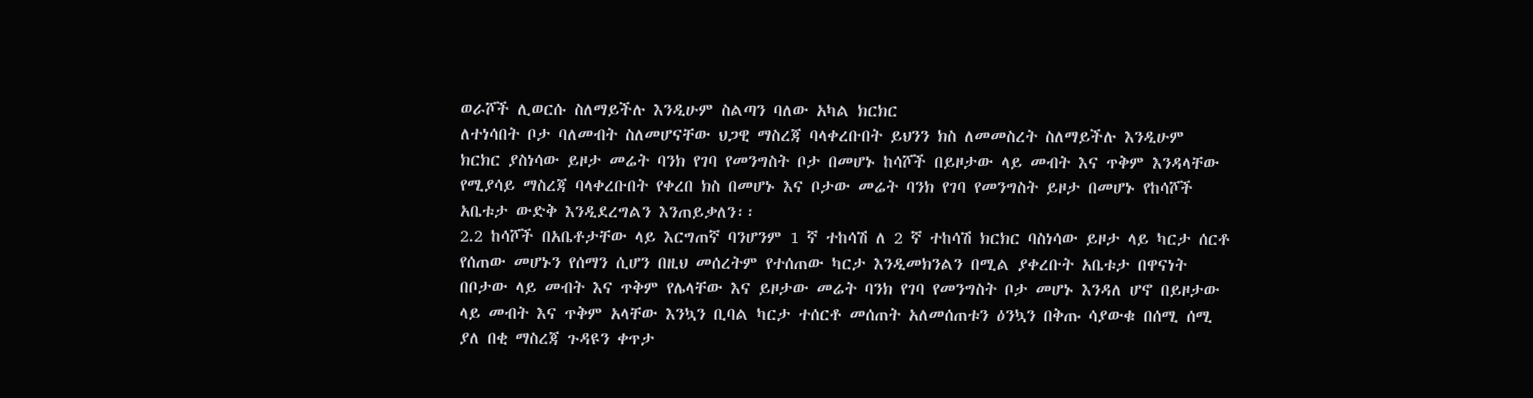ወራሾች ሊወርሱ ስለማይችሉ እንዲሁም ስልጣን ባለው አካል ክርክር
ለተነሳበት ቦታ ባለመብት ስለመሆናቸው ህጋዊ ማስረጃ ባላቀረቡበት ይህንን ክስ ለመመስረት ስለማይችሉ እንዲሁም
ክርክር ያስነሳው ይዞታ መሬት ባንክ የገባ የመንግስት ቦታ በመሆኑ ከሳሾች በይዞታው ላይ መብት እና ጥቅም እንዳላቸው
የሚያሳይ ማስረጃ ባላቀረቡበት የቀረበ ክስ በመሆኑ እና ቦታው መሬት ባንክ የገባ የመንግስት ይዞታ በመሆኑ የከሳሾች
አቤቱታ ውድቅ እንዲደረግልን እንጠይቃለን፡፡
2.2 ከሳሾች በአቤቶታቸው ላይ እርግጠኛ ባንሆንም 1 ኛ ተከሳሽ ለ 2 ኛ ተከሳሽ ክርክር ባስነሳው ይዞታ ላይ ካርታ ሰርቶ
የሰጠው መሆኑን የሰማን ሲሆን በዚህ መሰረትም የተሰጠው ካርታ እንዲመክንልን በሚል ያቀረቡት አቤቱታ በዋናነት
በቦታው ላይ መብት እና ጥቅም የሌላቸው እና ይዞታው መሬት ባንክ የገባ የመንግስት ቦታ መሆኑ እንዳለ ሆኖ በይዞታው
ላይ መብት እና ጥቅም አላቸው እንኳን ቢባል ካርታ ተሰርቶ መሰጠት አለመሰጠቱን ዕንኳን በቅጡ ሳያውቁ በሰሚ ሰሚ
ያለ በቂ ማስረጃ ጉዳዩን ቀጥታ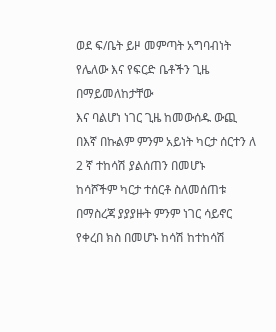ወደ ፍ/ቤት ይዞ መምጣት አግባብነት የሌለው እና የፍርድ ቤቶችን ጊዜ በማይመለከታቸው
እና ባልሆነ ነገር ጊዜ ከመውሰዱ ውጪ በእኛ በኩልም ምንም አይነት ካርታ ሰርተን ለ 2 ኛ ተከሳሽ ያልሰጠን በመሆኑ
ከሳሾችም ካርታ ተሰርቶ ስለመሰጠቱ በማስረጃ ያያያዙት ምንም ነገር ሳይኖር የቀረበ ክስ በመሆኑ ከሳሽ ከተከሳሽ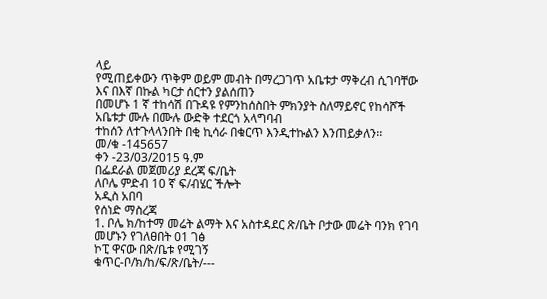ላይ
የሚጠይቀውን ጥቅም ወይም መብት በማረጋገጥ አቤቱታ ማቅረብ ሲገባቸው እና በእኛ በኩል ካርታ ሰርተን ያልሰጠን
በመሆኑ 1 ኛ ተከሳሽ በጉዳዩ የምንከሰስበት ምክንያት ስለማይኖር የከሳሾች አቤቱታ ሙሉ በሙሉ ውድቅ ተደርጎ አላግባብ
ተከሰን ለተጉላላንበት በቂ ኪሳራ በቁርጥ እንዲተኩልን እንጠይቃለን፡፡
መ/ቁ -145657
ቀን -23/03/2015 ዓ.ም
በፌደራል መጀመሪያ ደረጃ ፍ/ቤት
ለቦሌ ምድብ 10 ኛ ፍ/ብሄር ችሎት
አዲስ አበባ
የሰነድ ማስረጃ
1. ቦሌ ክ/ከተማ መሬት ልማት እና አስተዳደር ጽ/ቤት ቦታው መሬት ባንክ የገባ መሆኑን የገለፀበት 01 ገፅ
ኮፒ ዋናው በጽ/ቤቱ የሚገኝ
ቁጥር-ቦ/ክ/ከ/ፍ/ጽ/ቤት/---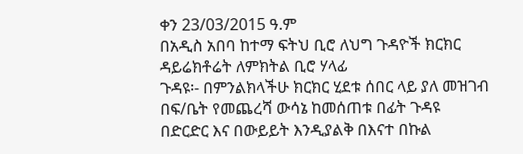ቀን 23/03/2015 ዓ.ም
በአዲስ አበባ ከተማ ፍትህ ቢሮ ለህግ ጉዳዮች ክርክር
ዳይሬክቶሬት ለምክትል ቢሮ ሃላፊ
ጉዳዩ፡- በምንልክላችሁ ክርክር ሂደቱ ሰበር ላይ ያለ መዝገብ በፍ/ቤት የመጨረሻ ውሳኔ ከመሰጠቱ በፊት ጉዳዩ
በድርድር እና በውይይት እንዲያልቅ በእናተ በኩል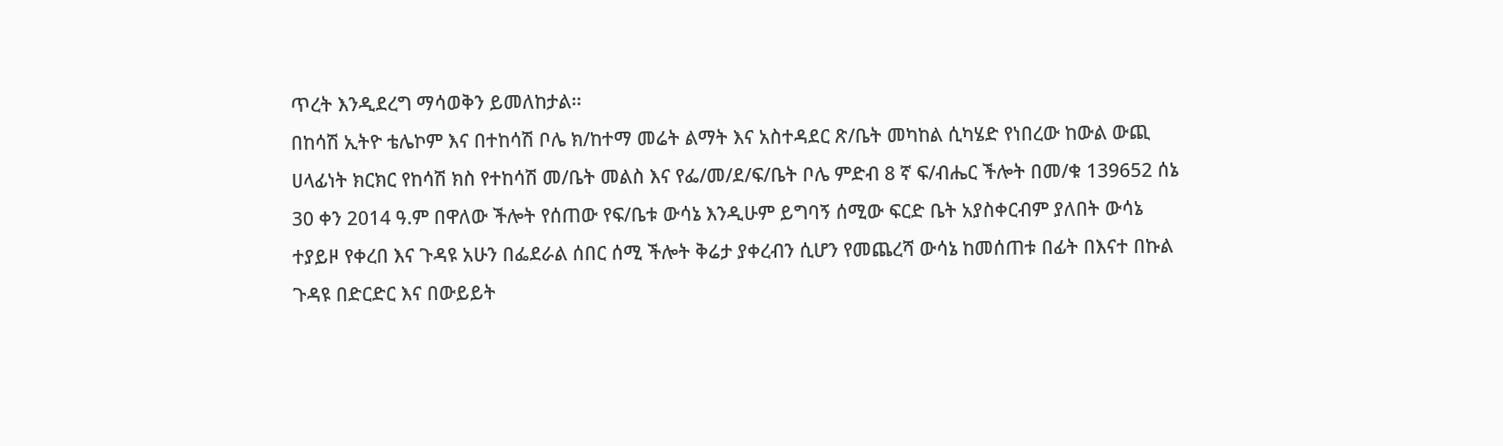ጥረት እንዲደረግ ማሳወቅን ይመለከታል፡፡
በከሳሽ ኢትዮ ቴሌኮም እና በተከሳሽ ቦሌ ክ/ከተማ መሬት ልማት እና አስተዳደር ጽ/ቤት መካከል ሲካሄድ የነበረው ከውል ውጪ
ሀላፊነት ክርክር የከሳሽ ክስ የተከሳሽ መ/ቤት መልስ እና የፌ/መ/ደ/ፍ/ቤት ቦሌ ምድብ 8 ኛ ፍ/ብሔር ችሎት በመ/ቁ 139652 ሰኔ
30 ቀን 2014 ዓ.ም በዋለው ችሎት የሰጠው የፍ/ቤቱ ውሳኔ እንዲሁም ይግባኝ ሰሚው ፍርድ ቤት አያስቀርብም ያለበት ውሳኔ
ተያይዞ የቀረበ እና ጉዳዩ አሁን በፌደራል ሰበር ሰሚ ችሎት ቅሬታ ያቀረብን ሲሆን የመጨረሻ ውሳኔ ከመሰጠቱ በፊት በእናተ በኩል
ጉዳዩ በድርድር እና በውይይት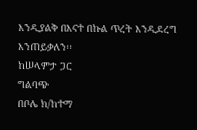እንዲያልቅ በእናተ በኩል ጥረት እንዲደረግ እንጠይቃለን፡፡
ከሠላምታ ጋር
ግልባጭ
በቦሌ ክ/ከተማ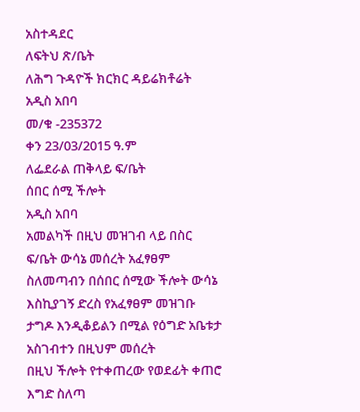አስተዳደር
ለፍትህ ጽ/ቤት
ለሕግ ጉዳዮች ክርክር ዳይሬክቶሬት
አዲስ አበባ
መ/ቁ -235372
ቀን 23/03/2015 ዓ.ም
ለፌደራል ጠቅላይ ፍ/ቤት
ሰበር ሰሚ ችሎት
አዲስ አበባ
አመልካች በዚህ መዝገብ ላይ በስር ፍ/ቤት ውሳኔ መሰረት አፈፃፀም ስለመጣብን በሰበር ሰሚው ችሎት ውሳኔ
እስኪያገኝ ድረስ የአፈፃፀም መዝገቡ ታግዶ እንዲቆይልን በሚል የዕግድ አቤቱታ አስገብተን በዚህም መሰረት
በዚህ ችሎት የተቀጠረው የወደፊት ቀጠሮ እግድ ስለጣ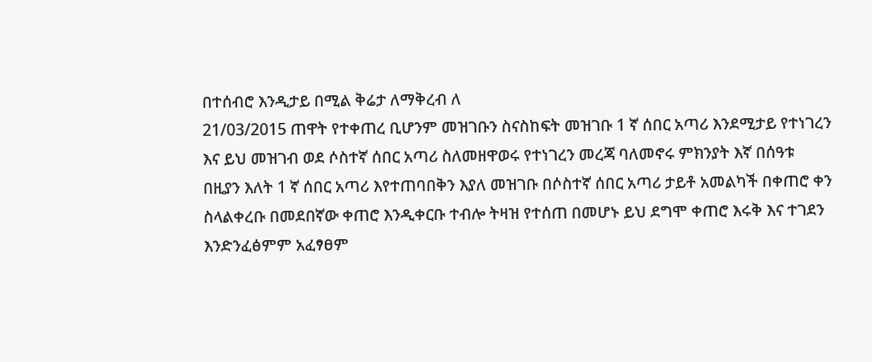በተሰብሮ እንዲታይ በሚል ቅሬታ ለማቅረብ ለ
21/03/2015 ጠዋት የተቀጠረ ቢሆንም መዝገቡን ስናስከፍት መዝገቡ 1 ኛ ሰበር አጣሪ እንደሚታይ የተነገረን
እና ይህ መዝገብ ወደ ሶስተኛ ሰበር አጣሪ ስለመዘዋወሩ የተነገረን መረጃ ባለመኖሩ ምክንያት እኛ በሰዓቱ
በዚያን እለት 1 ኛ ሰበር አጣሪ እየተጠባበቅን እያለ መዝገቡ በሶስተኛ ሰበር አጣሪ ታይቶ አመልካች በቀጠሮ ቀን
ስላልቀረቡ በመደበኛው ቀጠሮ እንዲቀርቡ ተብሎ ትዛዝ የተሰጠ በመሆኑ ይህ ደግሞ ቀጠሮ እሩቅ እና ተገደን
እንድንፈፅምም አፈፃፀም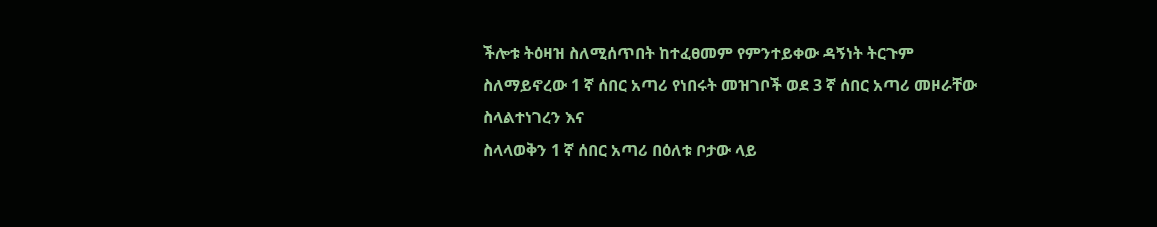ችሎቱ ትዕዛዝ ስለሚሰጥበት ከተፈፀመም የምንተይቀው ዳኝነት ትርጉም
ስለማይኖረው 1 ኛ ሰበር አጣሪ የነበሩት መዝገቦች ወደ 3 ኛ ሰበር አጣሪ መዞራቸው ስላልተነገረን እና
ስላላወቅን 1 ኛ ሰበር አጣሪ በዕለቱ ቦታው ላይ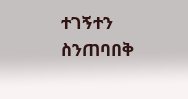ተገኝተን ስንጠባበቅ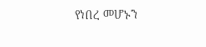የነበረ መሆኑን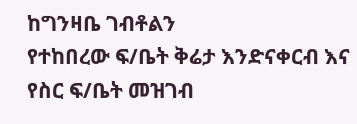ከግንዛቤ ገብቶልን
የተከበረው ፍ/ቤት ቅሬታ እንድናቀርብ እና የስር ፍ/ቤት መዝገብ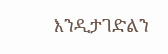እንዲታገድልን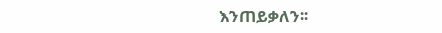እንጠይቃለን፡፡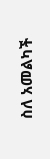ስለ አመልካች